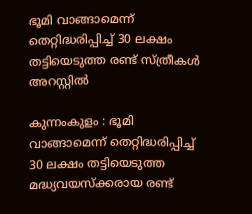ഭൂമി വാങ്ങാമെന്ന് തെറ്റിദ്ധരിപ്പിച്ച് 30 ലക്ഷം തട്ടിയെടുത്ത രണ്ട് സ്ത്രീകള്‍ അറസ്റ്റില്‍

കുന്നംകുളം : ഭൂമി വാങ്ങാമെന്ന് തെറ്റിദ്ധരിപ്പിച്ച് 30 ലക്ഷം തട്ടിയെടുത്ത മദ്ധ്യവയസ്‌ക്കരായ രണ്ട്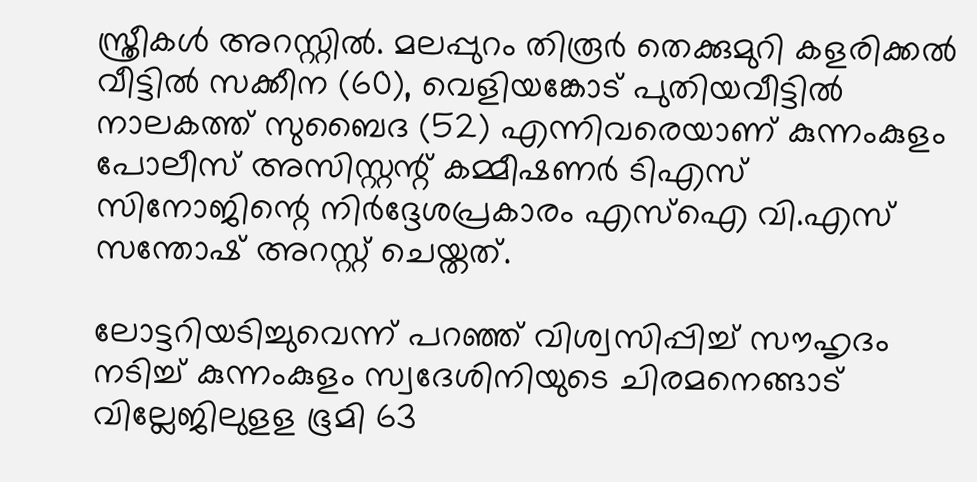സ്ത്രീകള്‍ അറസ്റ്റില്‍. മലപ്പുറം തിരൂര്‍ തെക്കുമുറി കളരിക്കല്‍ വീട്ടില്‍ സക്കീന (60), വെളിയങ്കോട് പുതിയവീട്ടില്‍ നാലകത്ത് സുബൈദ (52) എന്നിവരെയാണ് കുന്നംകുളം പോലീസ് അസിസ്റ്റന്റ് കമ്മീഷണര്‍ ടിഎസ് സിനോജിന്റെ നിര്‍ദ്ദേശപ്രകാരം എസ്‌ഐ വി.എസ് സന്തോഷ് അറസ്റ്റ് ചെയ്തത്.

ലോട്ടറിയടിച്ചുവെന്ന് പറഞ്ഞ് വിശ്വസിപ്പിച്ച് സൗഹൃദം നടിച്ച് കുന്നംകുളം സ്വദേശിനിയുടെ ചിരമനെങ്ങാട് വില്ലേജിലുളള ഭൂമി 63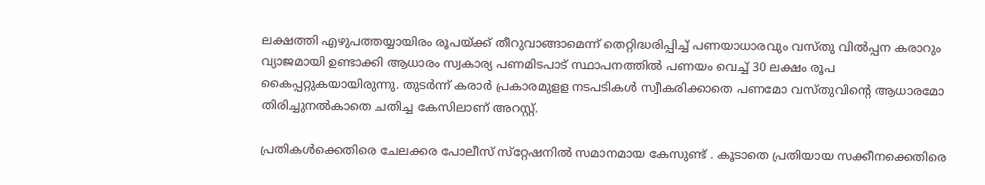ലക്ഷത്തി എഴുപത്തയ്യായിരം രൂപയ്ക്ക് തീറുവാങ്ങാമെന്ന് തെറ്റിദ്ധരിപ്പിച്ച് പണയാധാരവും വസ്തു വില്‍പ്പന കരാറും വ്യാജമായി ഉണ്ടാക്കി ആധാരം സ്വകാര്യ പണമിടപാട് സ്ഥാപനത്തില്‍ പണയം വെച്ച് 30 ലക്ഷം രൂപ കൈപ്പറ്റുകയായിരുന്നു. തുടര്‍ന്ന് കരാര്‍ പ്രകാരമുളള നടപടികള്‍ സ്വീകരിക്കാതെ പണമോ വസ്തുവിന്റെ ആധാരമോ തിരിച്ചുനല്‍കാതെ ചതിച്ച കേസിലാണ് അറസ്റ്റ്.

പ്രതികള്‍ക്കെതിരെ ചേലക്കര പോലീസ് സ്‌റ്റേഷനില്‍ സമാനമായ കേസുണ്ട് . കൂടാതെ പ്രതിയായ സക്കീനക്കെതിരെ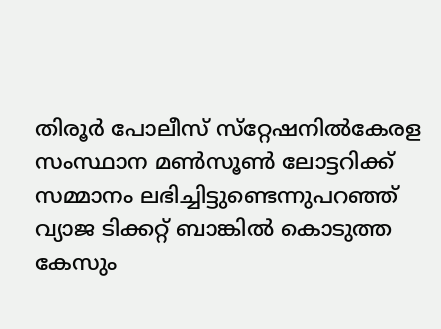തിരൂര്‍ പോലീസ് സ്‌റ്റേഷനില്‍കേരള സംസ്ഥാന മണ്‍സൂണ്‍ ലോട്ടറിക്ക് സമ്മാനം ലഭിച്ചിട്ടുണ്ടെന്നുപറഞ്ഞ് വ്യാജ ടിക്കറ്റ് ബാങ്കില്‍ കൊടുത്ത കേസും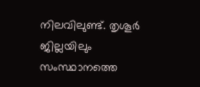നിലവിലുണ്ട്. തൃശൂര്‍ ജില്ലയിലും സംസ്ഥാനത്തെ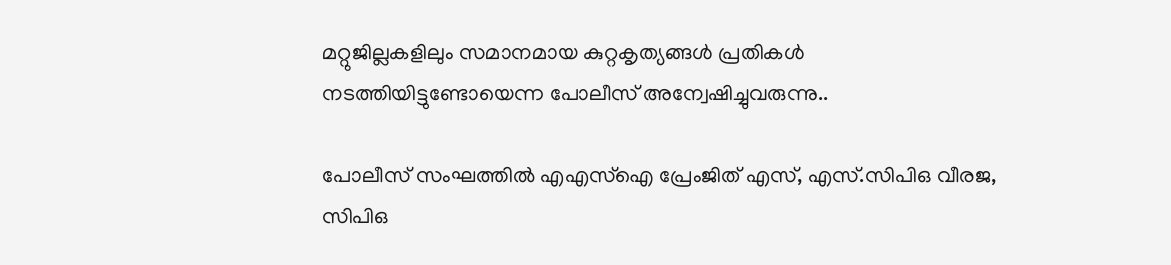മറ്റുജില്ലകളിലും സമാനമായ കുറ്റകൃത്യങ്ങള്‍ പ്രതികള്‍ നടത്തിയിട്ടുണ്ടോയെന്ന പോലീസ് അന്വേഷിച്ചുവരുന്നു..

പോലീസ് സംഘത്തില്‍ എഎസ്‌ഐ പ്രേംജിത് എസ്, എസ്.സിപിഒ വീരജ, സിപിഒ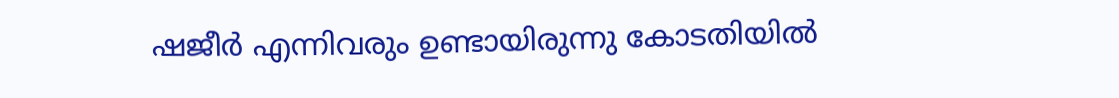ഷജീര്‍ എന്നിവരും ഉണ്ടായിരുന്നു കോടതിയില്‍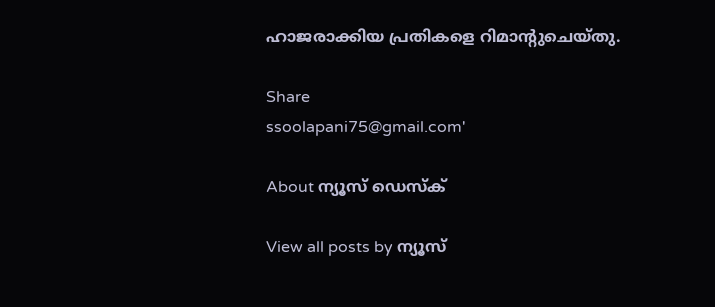ഹാജരാക്കിയ പ്രതികളെ റിമാന്റുചെയ്തു.

Share
ssoolapani75@gmail.com'

About ന്യൂസ് ഡെസ്ക്

View all posts by ന്യൂസ്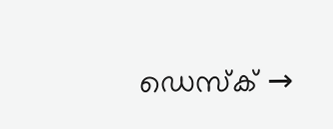ഡെസ്ക് →